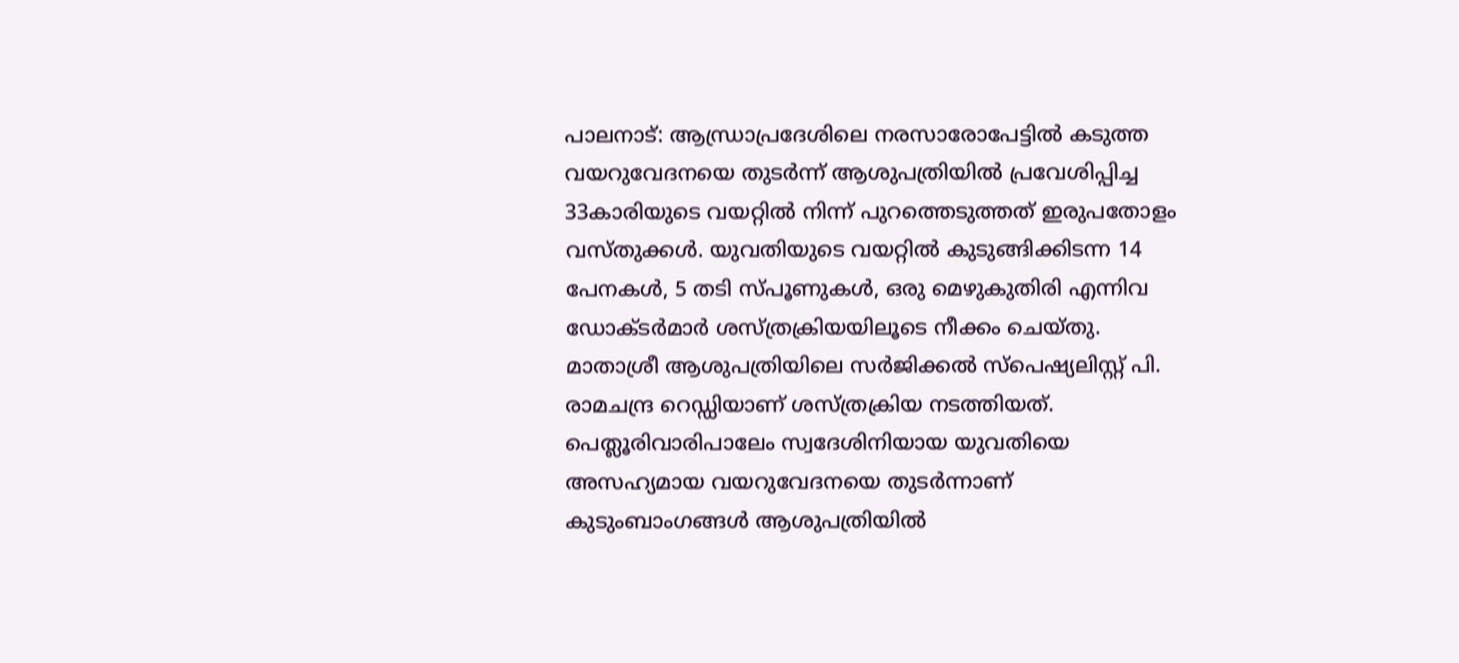പാലനാട്: ആന്ധ്രാപ്രദേശിലെ നരസാരോപേട്ടിൽ കടുത്ത വയറുവേദനയെ തുടർന്ന് ആശുപത്രിയിൽ പ്രവേശിപ്പിച്ച 33കാരിയുടെ വയറ്റിൽ നിന്ന് പുറത്തെടുത്തത് ഇരുപതോളം വസ്തുക്കൾ. യുവതിയുടെ വയറ്റിൽ കുടുങ്ങിക്കിടന്ന 14 പേനകൾ, 5 തടി സ്പൂണുകൾ, ഒരു മെഴുകുതിരി എന്നിവ ഡോക്ടർമാർ ശസ്ത്രക്രിയയിലൂടെ നീക്കം ചെയ്തു. മാതാശ്രീ ആശുപത്രിയിലെ സർജിക്കൽ സ്പെഷ്യലിസ്റ്റ് പി. രാമചന്ദ്ര റെഡ്ഡിയാണ് ശസ്ത്രക്രിയ നടത്തിയത്. പെത്ലൂരിവാരിപാലേം സ്വദേശിനിയായ യുവതിയെ അസഹ്യമായ വയറുവേദനയെ തുടർന്നാണ് കുടുംബാംഗങ്ങൾ ആശുപത്രിയിൽ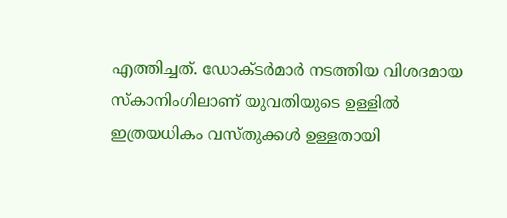എത്തിച്ചത്. ഡോക്ടർമാർ നടത്തിയ വിശദമായ സ്കാനിംഗിലാണ് യുവതിയുടെ ഉള്ളിൽ ഇത്രയധികം വസ്തുക്കൾ ഉള്ളതായി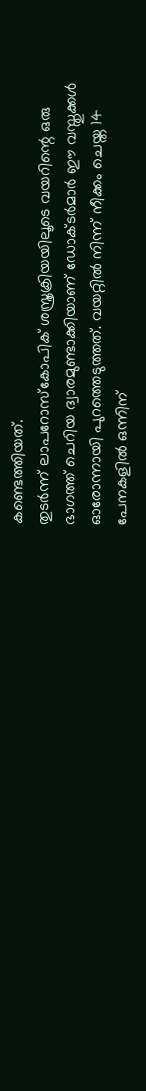കണ്ടെത്തിയത്.
തുടർന്ന് ലാപറോസ്കോപിക് ശസ്ത്രക്രിയയിലൂടെ വയറിന്റെ ഒരു ഭാഗത്ത് ചെറിയ ദ്വാരമുണ്ടാക്കിയാണ് ഡോക്ടർമാർ ഈ വസ്തുക്കൾ ഓരോന്നായി പുറത്തെടുത്തത്. വയറ്റിൽ നിന്ന് നീക്കം ചെയ്ത 14 പേനകളിൽ ഒന്നിന്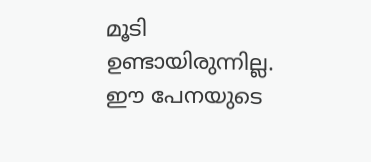മൂടി ഉണ്ടായിരുന്നില്ല. ഈ പേനയുടെ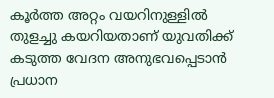കൂർത്ത അറ്റം വയറിനുള്ളിൽ തുളച്ചു കയറിയതാണ് യുവതിക്ക് കടുത്ത വേദന അനുഭവപ്പെടാൻ പ്രധാന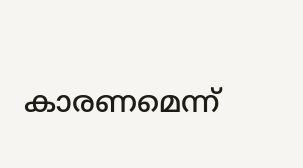കാരണമെന്ന്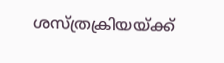ശസ്ത്രക്രിയയ്ക്ക്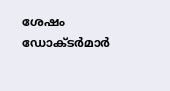ശേഷം ഡോക്ടർമാർ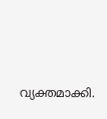വ്യക്തമാക്കി.